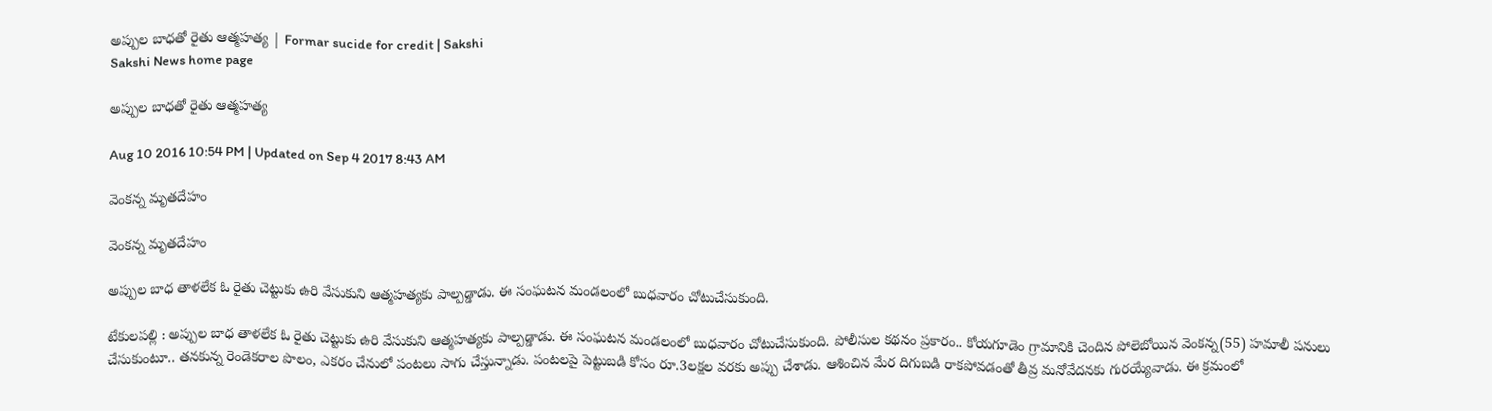అప్పుల బాధతో రైతు ఆత్మహత్య | Formar sucide for credit | Sakshi
Sakshi News home page

అప్పుల బాధతో రైతు ఆత్మహత్య

Aug 10 2016 10:54 PM | Updated on Sep 4 2017 8:43 AM

వెంకన్న మృతదేహం

వెంకన్న మృతదేహం

అప్పుల బాధ తాళలేక ఓ రైతు చెట్టుకు ఉరి వేసుకుని ఆత్మహత్యకు పాల్పడ్డాడు. ఈ సంఘటన మండలంలో బుధవారం చోటుచేసుకుంది.

టేకులపల్లి : అప్పుల బాధ తాళలేక ఓ రైతు చెట్టుకు ఉరి వేసుకుని ఆత్మహత్యకు పాల్పడ్డాడు. ఈ సంఘటన మండలంలో బుధవారం చోటుచేసుకుంది. పోలీసుల కథనం ప్రకారం.. కోయగూడెం గ్రామానికి చెందిన పోలెబోయిన వెంకన్న(55) హమాలీ పనులు చేసుకుంటూ.. తనకున్న రెండెకరాల పొలం, ఎకరం చేనులో పంటలు సాగు చేస్తున్నాడు. పంటలపై పెట్టుబడి కోసం రూ.3లక్షల వరకు అప్పు చేశాడు. ఆశించిన మేర దిగుబడి రాకపోవడంతో తీవ్ర మనోవేదనకు గురయ్యేవాడు. ఈ క్రమంలో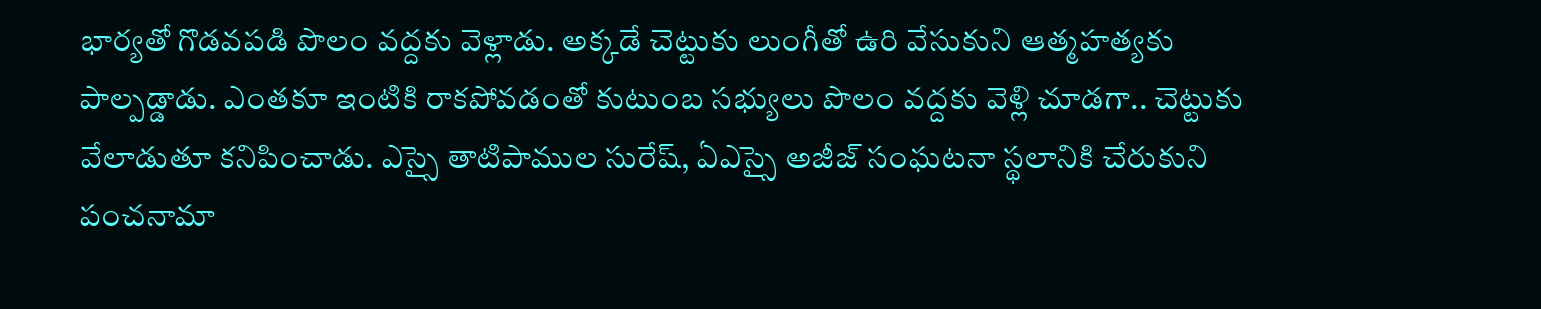భార్యతో గొడవపడి పొలం వద్దకు వెళ్లాడు. అక్కడే చెట్టుకు లుంగీతో ఉరి వేసుకుని ఆత్మహత్యకు పాల్పడ్డాడు. ఎంతకూ ఇంటికి రాకపోవడంతో కుటుంబ సభ్యులు పొలం వద్దకు వెళ్లి చూడగా.. చెట్టుకు వేలాడుతూ కనిపించాడు. ఎస్సై తాటిపాముల సురేష్, ఏఎస్సై అజీజ్‌ సంఘటనా స్థలానికి చేరుకుని పంచనామా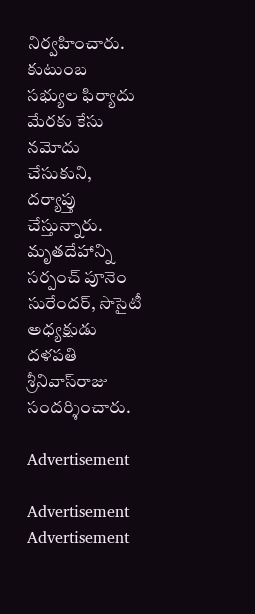నిర్వహించారు. కుటుంబ సభ్యుల ఫిర్యాదు మేరకు కేసు నమోదు చేసుకుని, దర్యాప్తు చేస్తున్నారు. మృతదేహాన్ని సర్పంచ్‌ పూనెం సురేందర్, సొసైటీ అధ్యక్షుడు దళపతి శ్రీనివాస్‌రాజు సందర్శించారు.

Advertisement

Advertisement
Advertisement